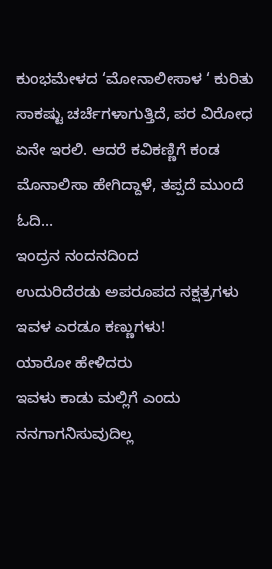ಕುಂಭಮೇಳದ ‘ಮೋನಾಲೀಸಾಳ ‘ ಕುರಿತು ಸಾಕಷ್ಟು ಚರ್ಚೆಗಳಾಗುತ್ತಿದೆ, ಪರ ವಿರೋಧ ಏನೇ ಇರಲಿ. ಆದರೆ ಕವಿಕಣ್ಣಿಗೆ ಕಂಡ ಮೊನಾಲಿಸಾ ಹೇಗಿದ್ದಾಳೆ, ತಪ್ಪದೆ ಮುಂದೆ ಓದಿ…
ಇಂದ್ರನ ನಂದನದಿಂದ
ಉದುರಿದೆರಡು ಅಪರೂಪದ ನಕ್ಷತ್ರಗಳು
ಇವಳ ಎರಡೂ ಕಣ್ಣುಗಳು!
ಯಾರೋ ಹೇಳಿದರು
ಇವಳು ಕಾಡು ಮಲ್ಲಿಗೆ ಎಂದು
ನನಗಾಗನಿಸುವುದಿಲ್ಲ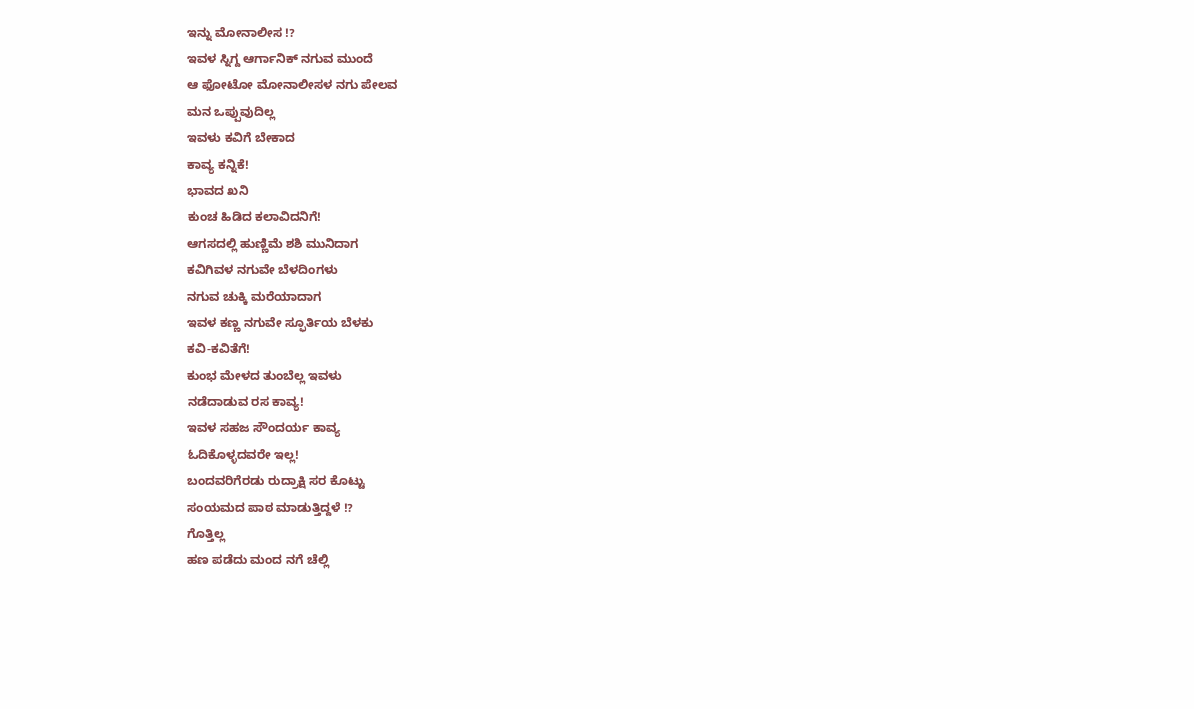ಇನ್ನು ಮೋನಾಲೀಸ !?
ಇವಳ ಸ್ನಿಗ್ದ ಆರ್ಗಾನಿಕ್ ನಗುವ ಮುಂದೆ
ಆ ಫೋಟೋ ಮೋನಾಲೀಸಳ ನಗು ಪೇಲವ
ಮನ ಒಪ್ಪುವುದಿಲ್ಲ
ಇವಳು ಕವಿಗೆ ಬೇಕಾದ
ಕಾವ್ಯ ಕನ್ನಿಕೆ!
ಭಾವದ ಖನಿ
ಕುಂಚ ಹಿಡಿದ ಕಲಾವಿದನಿಗೆ!
ಆಗಸದಲ್ಲಿ ಹುಣ್ಣಿಮೆ ಶಶಿ ಮುನಿದಾಗ
ಕವಿಗಿವಳ ನಗುವೇ ಬೆಳದಿಂಗಳು
ನಗುವ ಚುಕ್ಕಿ ಮರೆಯಾದಾಗ
ಇವಳ ಕಣ್ಣ ನಗುವೇ ಸ್ಫೂರ್ತಿಯ ಬೆಳಕು
ಕವಿ-ಕವಿತೆಗೆ!
ಕುಂಭ ಮೇಳದ ತುಂಬೆಲ್ಲ ಇವಳು
ನಡೆದಾಡುವ ರಸ ಕಾವ್ಯ!
ಇವಳ ಸಹಜ ಸೌಂದರ್ಯ ಕಾವ್ಯ
ಓದಿಕೊಳ್ಳದವರೇ ಇಲ್ಲ!
ಬಂದವರಿಗೆರಡು ರುದ್ರಾಕ್ಷಿ ಸರ ಕೊಟ್ಟು
ಸಂಯಮದ ಪಾಠ ಮಾಡುತ್ತಿದ್ದಳೆ !?
ಗೊತ್ತಿಲ್ಲ
ಹಣ ಪಡೆದು ಮಂದ ನಗೆ ಚೆಲ್ಲಿ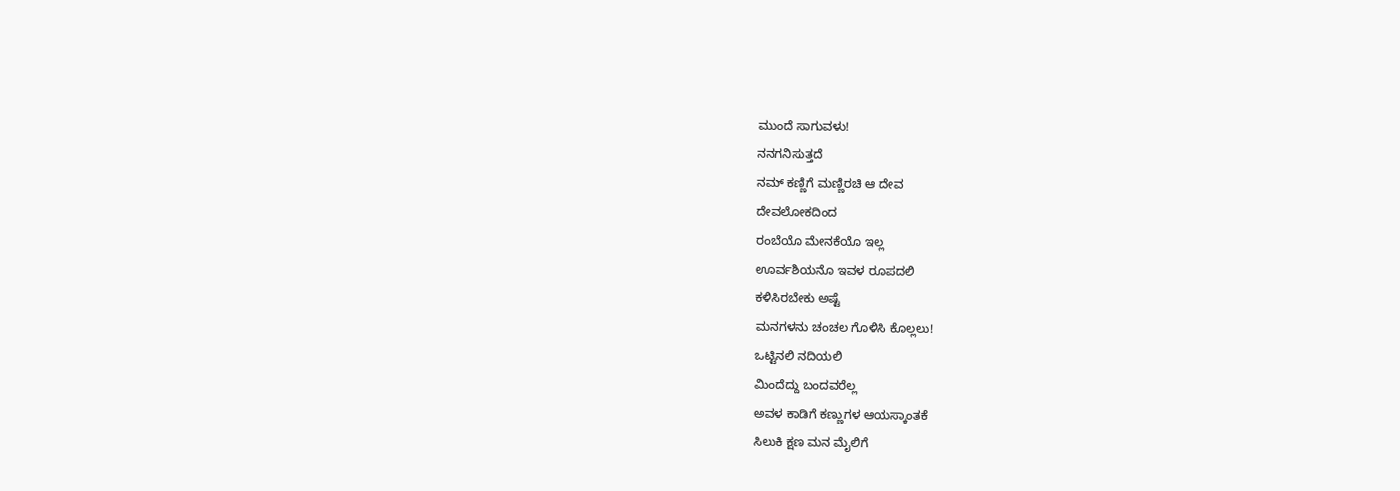ಮುಂದೆ ಸಾಗುವಳು!
ನನಗನಿಸುತ್ತದೆ
ನಮ್ ಕಣ್ಣಿಗೆ ಮಣ್ಣಿರಚಿ ಆ ದೇವ
ದೇವಲೋಕದಿಂದ
ರಂಬೆಯೊ ಮೇನಕೆಯೊ ಇಲ್ಲ
ಊರ್ವಶಿಯನೊ ಇವಳ ರೂಪದಲಿ
ಕಳಿಸಿರಬೇಕು ಅಷ್ಟೆ
ಮನಗಳನು ಚಂಚಲ ಗೊಳಿಸಿ ಕೊಲ್ಲಲು!
ಒಟ್ಟಿನಲಿ ನದಿಯಲಿ
ಮಿಂದೆದ್ದು ಬಂದವರೆಲ್ಲ
ಅವಳ ಕಾಡಿಗೆ ಕಣ್ಣುಗಳ ಆಯಸ್ಕಾಂತಕೆ
ಸಿಲುಕಿ ಕ್ಷಣ ಮನ ಮೈಲಿಗೆ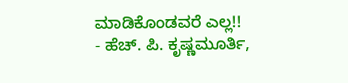ಮಾಡಿಕೊಂಡವರೆ ಎಲ್ಲ!!
- ಹೆಚ್. ಪಿ. ಕೃಷ್ಣಮೂರ್ತಿ,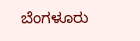ಬೆಂಗಳೂರು